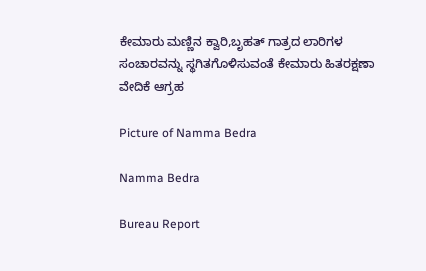ಕೇಮಾರು ಮಣ್ಣಿನ ಕ್ವಾರಿ,ಬೃಹತ್ ಗಾತ್ರದ ಲಾರಿಗಳ ಸಂಚಾರವನ್ನು ಸ್ಥಗಿತಗೊಳಿಸುವಂತೆ ಕೇಮಾರು ಹಿತರಕ್ಷಣಾ ವೇದಿಕೆ ಆಗ್ರಹ

Picture of Namma Bedra

Namma Bedra

Bureau Report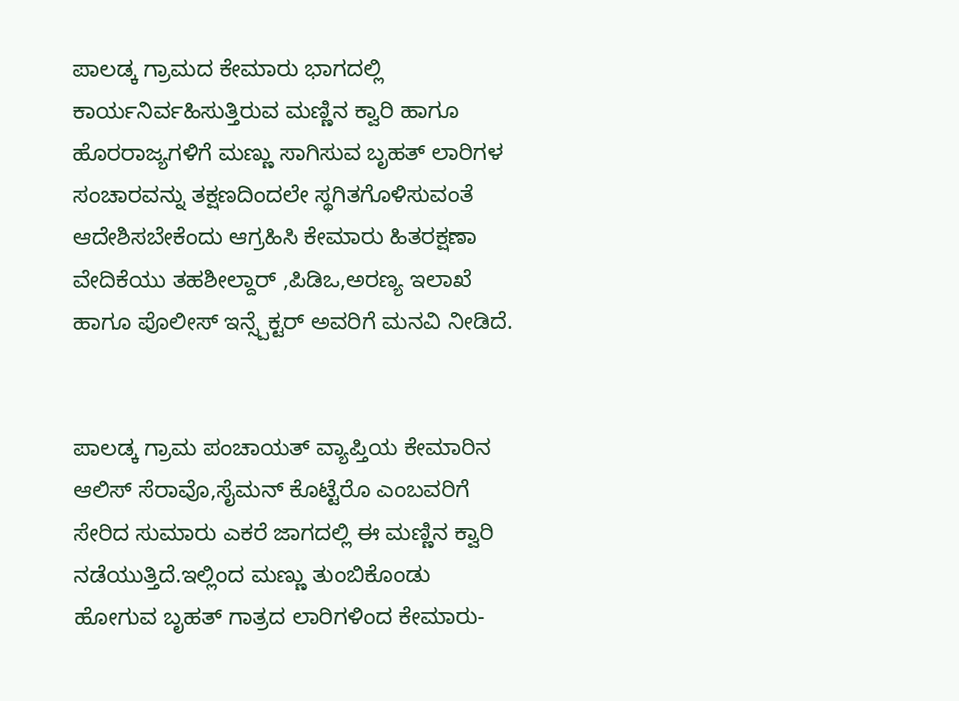ಪಾಲಡ್ಕ ಗ್ರಾಮದ ಕೇಮಾರು ಭಾಗದಲ್ಲಿ ಕಾರ್ಯನಿರ್ವಹಿಸುತ್ತಿರುವ ಮಣ್ಣಿನ ಕ್ವಾರಿ ಹಾಗೂ ಹೊರರಾಜ್ಯಗಳಿಗೆ ಮಣ್ಣು ಸಾಗಿಸುವ ಬೃಹತ್ ಲಾರಿಗಳ ಸಂಚಾರವನ್ನು ತಕ್ಷಣದಿಂದಲೇ ಸ್ಥಗಿತಗೊಳಿಸುವಂತೆ ಆದೇಶಿಸಬೇಕೆಂದು ಆಗ್ರಹಿಸಿ ಕೇಮಾರು ಹಿತರಕ್ಷಣಾ ವೇದಿಕೆಯು ತಹಶೀಲ್ದಾರ್ ,ಪಿಡಿಒ,ಅರಣ್ಯ ಇಲಾಖೆ ಹಾಗೂ ಪೊಲೀಸ್ ಇನ್ಸ್ಪೆಕ್ಟರ್ ಅವರಿಗೆ ಮನವಿ ನೀಡಿದೆ.


ಪಾಲಡ್ಕ ಗ್ರಾಮ ಪಂಚಾಯತ್ ವ್ಯಾಪ್ತಿಯ ಕೇಮಾರಿನ ಆಲಿಸ್ ಸೆರಾವೊ,ಸೈಮನ್ ಕೊಟ್ಟೆರೊ ಎಂಬವರಿಗೆ ಸೇರಿದ ಸುಮಾರು ಎಕರೆ ಜಾಗದಲ್ಲಿ ಈ ಮಣ್ಣಿನ ಕ್ವಾರಿ ನಡೆಯುತ್ತಿದೆ.ಇಲ್ಲಿಂದ ಮಣ್ಣು ತುಂಬಿಕೊಂಡು ಹೋಗುವ ಬೃಹತ್ ಗಾತ್ರದ ಲಾರಿಗಳಿಂದ ಕೇಮಾರು-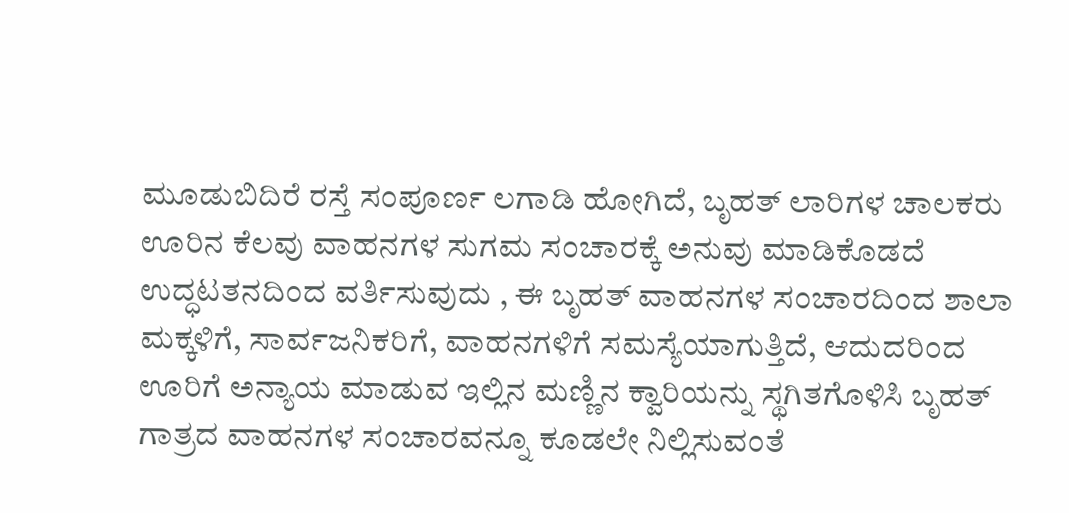ಮೂಡುಬಿದಿರೆ ರಸ್ತೆ ಸಂಪೂರ್ಣ ಲಗಾಡಿ ಹೋಗಿದೆ, ಬೃಹತ್ ಲಾರಿಗಳ ಚಾಲಕರು ಊರಿನ ಕೆಲವು ವಾಹನಗಳ ಸುಗಮ ಸಂಚಾರಕ್ಕೆ ಅನುವು ಮಾಡಿಕೊಡದೆ ಉದ್ಧಟತನದಿಂದ ವರ್ತಿಸುವುದು , ಈ ಬೃಹತ್ ವಾಹನಗಳ ಸಂಚಾರದಿಂದ ಶಾಲಾ ಮಕ್ಕಳಿಗೆ, ಸಾರ್ವಜನಿಕರಿಗೆ, ವಾಹನಗಳಿಗೆ ಸಮಸ್ಯೆಯಾಗುತ್ತಿದೆ, ಆದುದರಿಂದ ಊರಿಗೆ ಅನ್ಯಾಯ ಮಾಡುವ ಇಲ್ಲಿನ ಮಣ್ಣಿನ ಕ್ವಾರಿಯನ್ನು ಸ್ಥಗಿತಗೊಳಿಸಿ ಬೃಹತ್ ಗಾತ್ರದ ವಾಹನಗಳ ಸಂಚಾರವನ್ನೂ ಕೂಡಲೇ ನಿಲ್ಲಿಸುವಂತೆ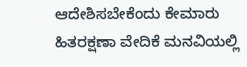ಆದೇಶಿಸಬೇಕೆಂದು ಕೇಮಾರು ಹಿತರಕ್ಷಣಾ ವೇದಿಕೆ ಮನವಿಯಲ್ಲಿ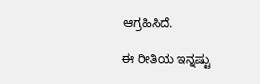ಆಗ್ರಹಿಸಿದೆ.

ಈ ರೀತಿಯ ಇನ್ನಷ್ಟು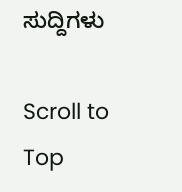ಸುದ್ದಿಗಳು

Scroll to Top